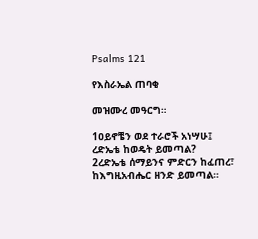Psalms 121

የእስራኤል ጠባቂ

መዝሙረ መዓርግ።

1ዐይኖቼን ወደ ተራሮች አነሣሁ፤
ረድኤቴ ከወዴት ይመጣል?
2ረድኤቴ ሰማይንና ምድርን ከፈጠረ፣
ከእግዚአብሔር ዘንድ ይመጣል።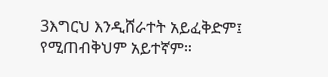3እግርህ እንዲሸራተት አይፈቅድም፤
የሚጠብቅህም አይተኛም።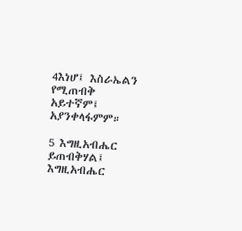4እነሆ፤ እስራኤልን የሚጠብቅ አይተኛም፤ አያንቀላፋምም።

5 እግዚአብሔር ይጠብቅሃል፤
እግዚአብሔር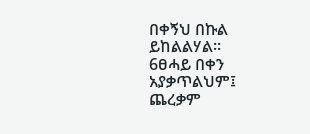በቀኝህ በኩል ይከልልሃል።
6ፀሓይ በቀን አያቃጥልህም፤
ጨረቃም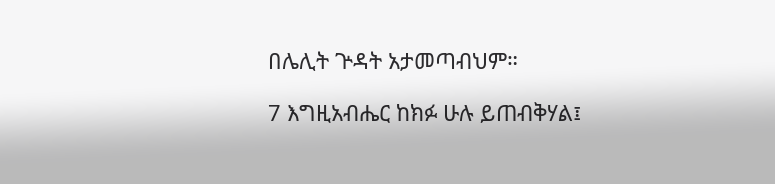በሌሊት ጕዳት አታመጣብህም።

7 እግዚአብሔር ከክፉ ሁሉ ይጠብቅሃል፤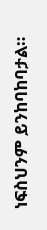ነፍስህንም ይንከባከባታል።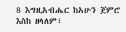8 እግዚአብሔር ከአሁን ጀምሮ እስከ ዘላለም፣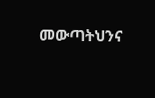መውጣትህንና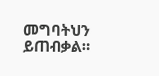መግባትህን ይጠብቃል።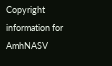Copyright information for AmhNASV